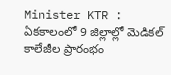Minister KTR : ఏకకాలంలో 9 జిల్లాల్లో మెడికల్ కాలేజీల ప్రారంభం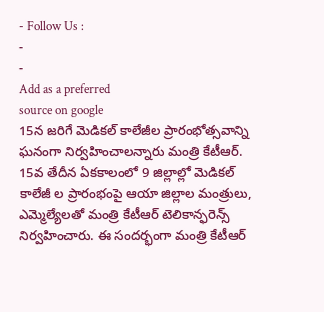- Follow Us :
-
-
Add as a preferred
source on google
15న జరిగే మెడికల్ కాలేజీల ప్రారంభోత్సవాన్ని ఘనంగా నిర్వహించాలన్నారు మంత్రి కేటీఆర్. 15వ తేదీన ఏకకాలంలో 9 జిల్లాల్లో మెడికల్ కాలేజీ ల ప్రారంభంపై ఆయా జిల్లాల మంత్రులు, ఎమ్మెల్యేలతో మంత్రి కేటీఆర్ టెలికాన్ఫరెన్స్ నిర్వహించారు. ఈ సందర్భంగా మంత్రి కేటీఆర్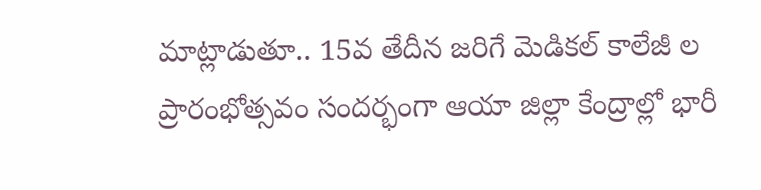మాట్లాడుతూ.. 15వ తేదీన జరిగే మెడికల్ కాలేజీ ల ప్రారంభోత్సవం సందర్భంగా ఆయా జిల్లా కేంద్రాల్లో భారీ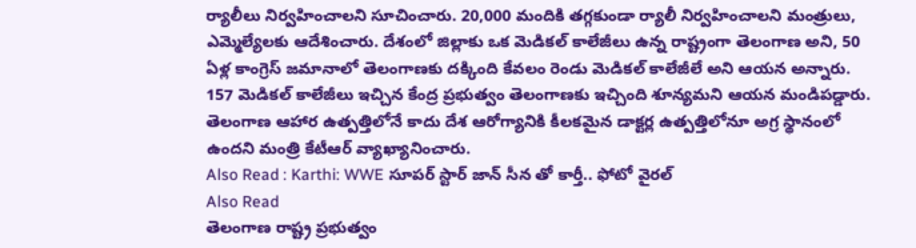ర్యాలీలు నిర్వహించాలని సూచించారు. 20,000 మందికి తగ్గకుండా ర్యాలీ నిర్వహించాలని మంత్రులు, ఎమ్మెల్యేలకు ఆదేశించారు. దేశంలో జిల్లాకు ఒక మెడికల్ కాలేజీలు ఉన్న రాష్ట్రంగా తెలంగాణ అని, 50 ఏళ్ల కాంగ్రెస్ జమానాలో తెలంగాణకు దక్కింది కేవలం రెండు మెడికల్ కాలేజీలే అని ఆయన అన్నారు. 157 మెడికల్ కాలేజీలు ఇచ్చిన కేంద్ర ప్రభుత్వం తెలంగాణకు ఇచ్చింది శూన్యమని ఆయన మండిపడ్డారు. తెలంగాణ ఆహార ఉత్పత్తిలోనే కాదు దేశ ఆరోగ్యానికి కీలకమైన డాక్టర్ల ఉత్పత్తిలోనూ అగ్ర స్థానంలో ఉందని మంత్రి కేటీఆర్ వ్యాఖ్యానించారు.
Also Read : Karthi: WWE సూపర్ స్టార్ జాన్ సీన తో కార్తీ.. ఫోటో వైరల్
Also Read
తెలంగాణ రాష్ట్ర ప్రభుత్వం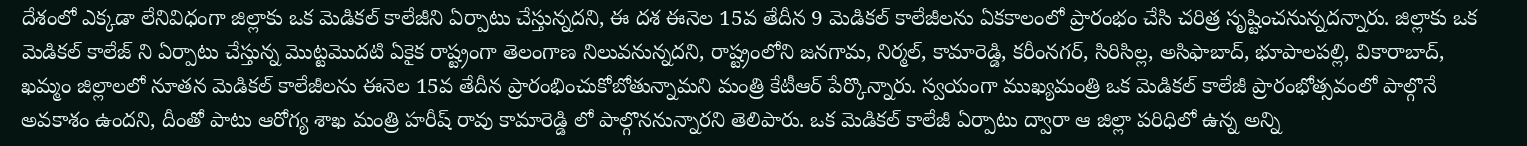దేశంలో ఎక్కడా లేనివిధంగా జిల్లాకు ఒక మెడికల్ కాలేజీని ఏర్పాటు చేస్తున్నదని, ఈ దశ ఈనెల 15వ తేదీన 9 మెడికల్ కాలేజీలను ఏకకాలంలో ప్రారంభం చేసి చరిత్ర సృష్టించనున్నదన్నారు. జిల్లాకు ఒక మెడికల్ కాలేజ్ ని ఏర్పాటు చేస్తున్న మొట్టమొదటి ఏకైక రాష్ట్రంగా తెలంగాణ నిలువనున్నదని, రాష్ట్రంలోని జనగామ, నిర్మల్, కామారెడ్డి, కరీంనగర్, సిరిసిల్ల, అసిఫాబాద్, భూపాలపల్లి, వికారాబాద్, ఖమ్మం జిల్లాలలో నూతన మెడికల్ కాలేజీలను ఈనెల 15వ తేదీన ప్రారంభించుకోబోతున్నామని మంత్రి కేటీఆర్ పేర్కొన్నారు. స్వయంగా ముఖ్యమంత్రి ఒక మెడికల్ కాలేజీ ప్రారంభోత్సవంలో పాల్గొనే అవకాశం ఉందని, దీంతో పాటు ఆరోగ్య శాఖ మంత్రి హరీష్ రావు కామారెడ్డి లో పాల్గొననున్నారని తెలిపారు. ఒక మెడికల్ కాలేజీ ఏర్పాటు ద్వారా ఆ జిల్లా పరిధిలో ఉన్న అన్ని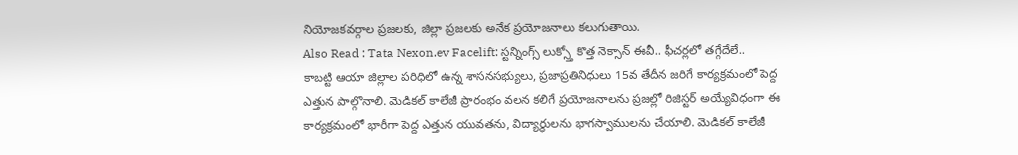నియోజకవర్గాల ప్రజలకు, జిల్లా ప్రజలకు అనేక ప్రయోజనాలు కలుగుతాయి.
Also Read : Tata Nexon.ev Facelift: స్టన్నింగ్స్ లుక్స్తో కొత్త నెక్సాన్ ఈవీ.. ఫీచర్లలో తగ్గేదేలే..
కాబట్టి ఆయా జిల్లాల పరిధిలో ఉన్న శాసనసభ్యులు, ప్రజాప్రతినిధులు 15వ తేదీన జరిగే కార్యక్రమంలో పెద్ద ఎత్తున పాల్గొనాలి. మెడికల్ కాలేజీ ప్రారంభం వలన కలిగే ప్రయోజనాలను ప్రజల్లో రిజిస్టర్ అయ్యేవిధంగా ఈ కార్యక్రమంలో భారీగా పెద్ద ఎత్తున యువతను, విద్యార్థులను భాగస్వాములను చేయాలి. మెడికల్ కాలేజీ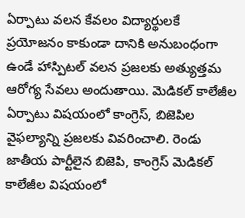ఏర్పాటు వలన కేవలం విద్యార్థులకే ప్రయోజనం కాకుండా దానికి అనుబంధంగా ఉండే హాస్పిటల్ వలన ప్రజలకు అత్యుత్తమ ఆరోగ్య సేవలు అందుతాయి. మెడికల్ కాలేజీల ఏర్పాటు విషయంలో కాంగ్రెస్, బిజెపిల వైఫల్యాన్ని ప్రజలకు వివరించాలి. రెండు జాతీయ పార్టీలైన బిజెపి, కాంగ్రెస్ మెడికల్ కాలేజీల విషయంలో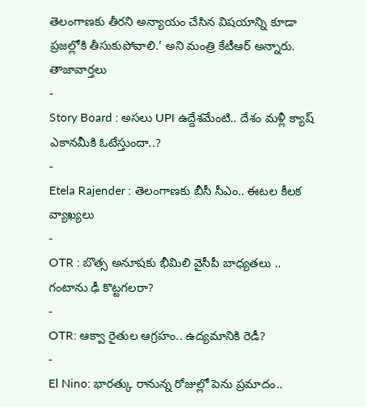తెలంగాణకు తీరని అన్యాయం చేసిన విషయాన్ని కూడా ప్రజల్లోకి తీసుకుపోవాలి.’ అని మంత్రి కేటీఆర్ అన్నారు.
తాజావార్తలు
-
Story Board : అసలు UPI ఉద్దేశమేంటి.. దేశం మళ్లీ క్యాష్ ఎకానమీకి ఓటేస్తుందా..?
-
Etela Rajender : తెలంగాణకు బీసీ సీఎం.. ఈటల కీలక వ్యాఖ్యలు
-
OTR : బొత్స అనూషకు భీమిలి వైసీపీ బాధ్యతలు .. గంటాను ఢీ కొట్టగలరా?
-
OTR: ఆక్వా రైతుల ఆగ్రహం.. ఉద్యమానికి రెడీ?
-
El Nino: భారత్కు రానున్న రోజుల్లో పెను ప్రమాదం..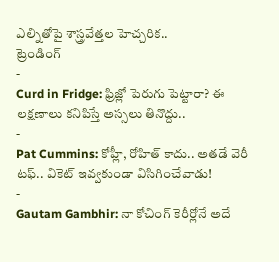ఎల్నితోపై శాస్త్రవేత్తల హెచ్చరిక..
ట్రెండింగ్
-
Curd in Fridge: ఫ్రిజ్లో పెరుగు పెట్టారా? ఈ లక్షణాలు కనిపిస్తే అస్సలు తినొద్దు..
-
Pat Cummins: కోహ్లీ, రోహిత్ కాదు.. అతడే వెరీ టఫ్.. వికెట్ ఇవ్వకుండా విసిగించేవాడు!
-
Gautam Gambhir: నా కోచింగ్ కెరీర్లోనే అదే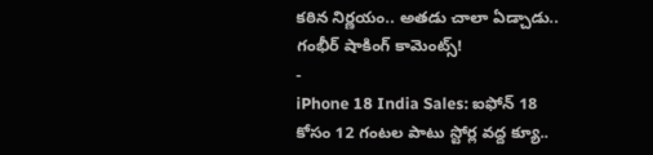కఠిన నిర్ణయం.. అతడు చాలా ఏడ్చాడు.. గంభీర్ షాకింగ్ కామెంట్స్!
-
iPhone 18 India Sales: ఐఫోన్ 18 కోసం 12 గంటల పాటు స్టోర్ల వద్ద క్యూ..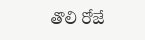తొలి రోజే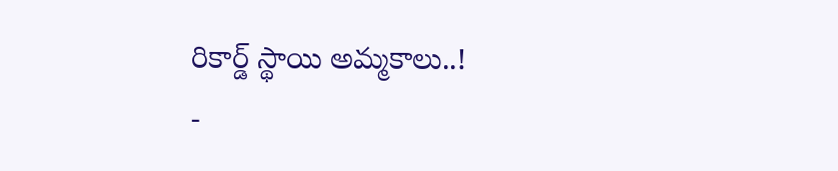రికార్డ్ స్థాయి అమ్మకాలు..!
-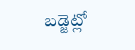బడ్జెట్లో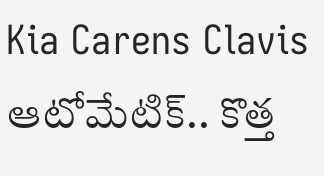Kia Carens Clavis ఆటోమేటిక్.. కొత్త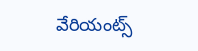వేరియంట్స్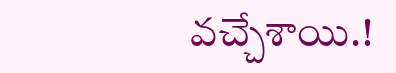వచ్చేశాయి.!